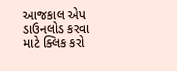આજકાલ એપ ડાઉનલોડ કરવા માટે ક્લિક કરો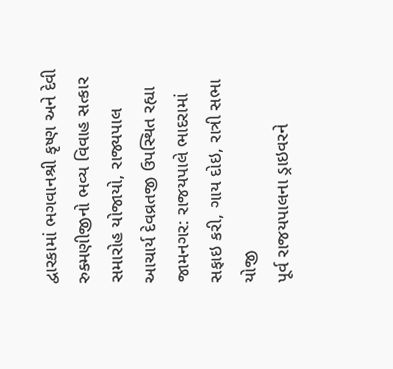દ્વારકામાં ભગવાનશ્રી કૃષ્ણ અને દેવી રુક્મણીજીનો ભવ્ય વિવાહ સત્કાર સમારોહ યોજાયો, રાજ્યપાલ આચાર્ય દેવવ્રતજી ઉપસ્થિત રહ્યા
જામનગર: રાજયપાલે ભાદરામાં સફાઇ કરી, ગાય દોઇ, રાત્રી સભા યોજી
પૂર્વ રાજયપાલના ડ્રાઇવરને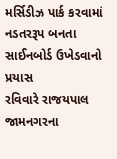મર્સિડીઝ પાર્ક કરવામાં નડતરરૂપ બનતા સાઈનબોર્ડ ઉખેડવાનો પ્રયાસ
રવિવારે રાજયપાલ જામનગરના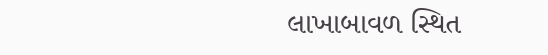લાખાબાવળ સ્થિત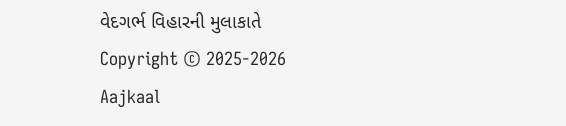વેદગર્ભ વિહારની મુલાકાતે
Copyright © 2025-2026 Aajkaal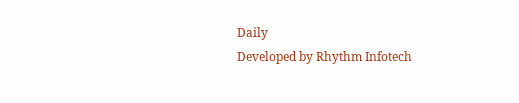Daily
Developed by Rhythm Infotech